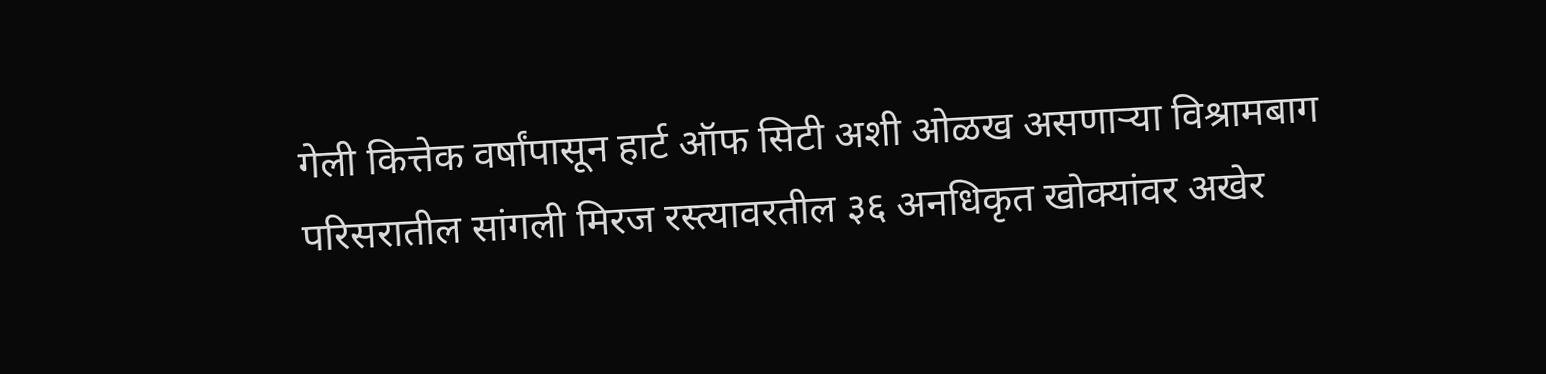गेली कित्तेक वर्षांपासून हार्ट ऑफ सिटी अशी ओळख असणाऱ्या विश्रामबाग परिसरातील सांगली मिरज रस्त्यावरतील ३६ अनधिकृत खोक्यांवर अखेर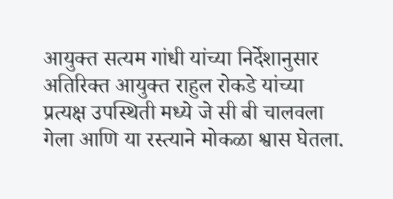आयुक्त सत्यम गांधी यांच्या निर्देशानुसार अतिरिक्त आयुक्त राहुल रोकडे यांच्या प्रत्यक्ष उपस्थिती मध्ये जे सी बी चालवला गेला आणि या रस्त्याने मोकळा श्वास घेतला.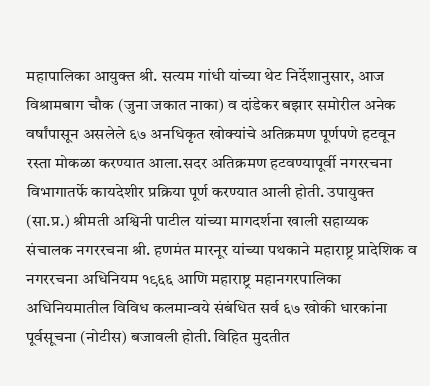महापालिका आयुक्त श्री. सत्यम गांधी यांच्या थेट निर्देशानुसार, आज विश्रामबाग चौक (जुना जकात नाका) व दांडेकर बझार समोरील अनेक वर्षांपासून असलेले ६७ अनधिकृत खोक्यांचे अतिक्रमण पूर्णपणे हटवून रस्ता मोकळा करण्यात आला.सदर अतिक्रमण हटवण्यापूर्वी नगररचना विभागातर्फे कायदेशीर प्रक्रिया पूर्ण करण्यात आली होती. उपायुक्त (सा.प्र.) श्रीमती अश्विनी पाटील यांच्या मागदर्शना खाली सहाय्यक संचालक नगररचना श्री. हणमंत मारनूर यांच्या पथकाने महाराष्ट्र प्रादेशिक व नगररचना अधिनियम १९६६ आणि महाराष्ट्र महानगरपालिका अधिनियमातील विविध कलमान्वये संबंधित सर्व ६७ खोकी धारकांना पूर्वसूचना (नोटीस) बजावली होती. विहित मुदतीत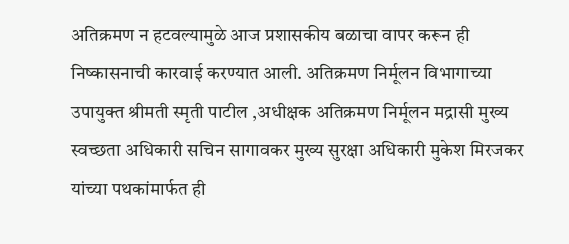अतिक्रमण न हटवल्यामुळे आज प्रशासकीय बळाचा वापर करून ही निष्कासनाची कारवाई करण्यात आली. अतिक्रमण निर्मूलन विभागाच्या उपायुक्त श्रीमती स्मृती पाटील ,अधीक्षक अतिक्रमण निर्मूलन मद्रासी मुख्य स्वच्छता अधिकारी सचिन सागावकर मुख्य सुरक्षा अधिकारी मुकेश मिरजकर यांच्या पथकांमार्फत ही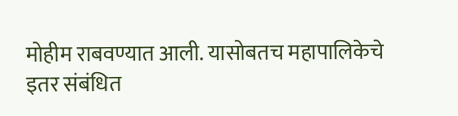मोहीम राबवण्यात आली. यासोबतच महापालिकेचे इतर संबंधित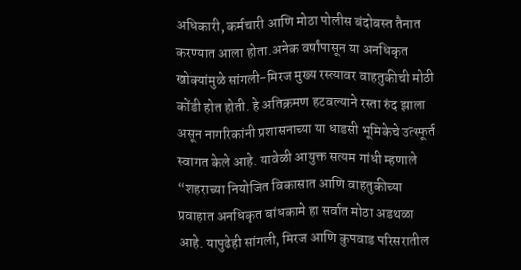अधिकारी, कर्मचारी आणि मोठा पोलीस बंदोबस्त तैनात करण्यात आला होता.अनेक वर्षांपासून या अनधिकृत खोक्यांमुळे सांगली-मिरज मुख्य रस्त्यावर वाहतुकीची मोठी कोंडी होत होती. हे अतिक्रमण हटवल्याने रस्ता रुंद झाला असून नागरिकांनी प्रशासनाच्या या धाडसी भूमिकेचे उत्स्फूर्त स्वागत केले आहे. यावेळी आयुक्त सत्यम गांधी म्हणाले “शहराच्या नियोजित विकासात आणि वाहतुकीच्या प्रवाहात अनधिकृत बांधकामे हा सर्वात मोठा अडथळा आहे. यापुढेही सांगली, मिरज आणि कुपवाड परिसरातील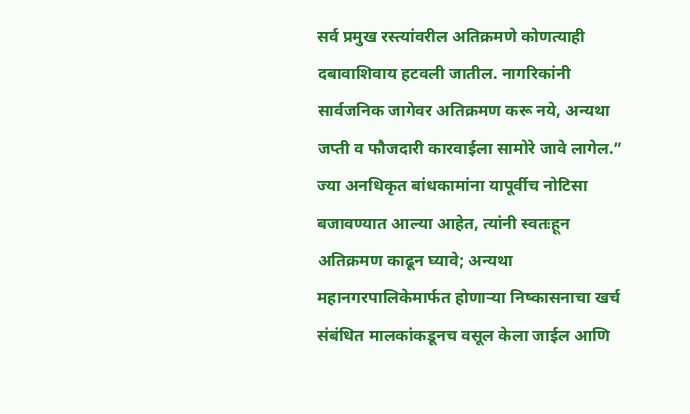सर्व प्रमुख रस्त्यांवरील अतिक्रमणे कोणत्याही दबावाशिवाय हटवली जातील. नागरिकांनी सार्वजनिक जागेवर अतिक्रमण करू नये, अन्यथा जप्ती व फौजदारी कारवाईला सामोरे जावे लागेल.” ज्या अनधिकृत बांधकामांना यापूर्वीच नोटिसा बजावण्यात आल्या आहेत, त्यांनी स्वतःहून अतिक्रमण काढून घ्यावे; अन्यथा महानगरपालिकेमार्फत होणाऱ्या निष्कासनाचा खर्च संबंधित मालकांकडूनच वसूल केला जाईल आणि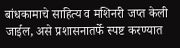बांधकामाचे साहित्य व मशिनरी जप्त केली जाईल, असे प्रशासनातर्फे स्पष्ट करण्यात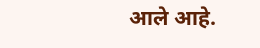आले आहे.